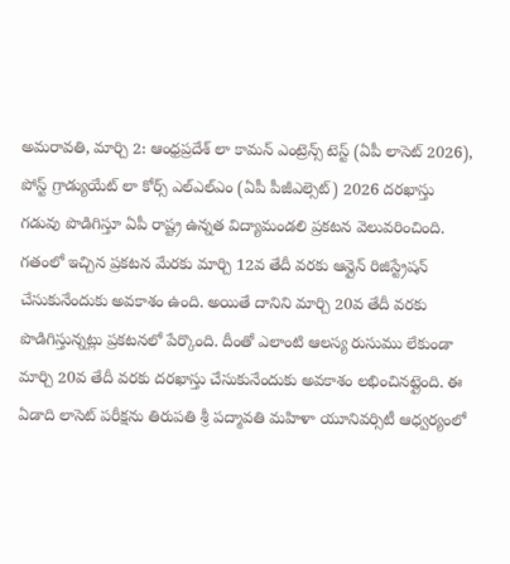అమరావతి, మార్చి 2: ఆంధ్రప్రదేశ్ లా కామన్ ఎంట్రెన్స్ టెస్ట్ (ఏపీ లాసెట్ 2026), పోస్ట్ గ్రాడ్యుయేట్ లా కోర్స్ ఎల్ఎల్ఎం (ఏపీ పీజీఎల్సెట్) 2026 దరఖాస్తు గడువు పొడిగిస్తూ ఏపీ రాష్ట్ర ఉన్నత విద్యామండలి ప్రకటన వెలువరించింది. గతంలో ఇచ్చిన ప్రకటన మేరకు మార్చి 12వ తేదీ వరకు ఆన్లైన్ రిజిస్ట్రేషన్ చేసుకునేందుకు అవకాశం ఉంది. అయితే దానిని మార్చి 20వ తేదీ వరకు పొడిగిస్తున్నట్లు ప్రకటనలో పేర్కొంది. దీంతో ఎలాంటి ఆలస్య రుసుము లేకుండా మార్చి 20వ తేదీ వరకు దరఖాస్తు చేసుకునేందుకు అవకాశం లభించినట్లైంది. ఈ ఏడాది లాసెట్ పరీక్షను తిరుపతి శ్రీ పద్మావతి మహిళా యూనివర్సిటీ ఆధ్వర్యంలో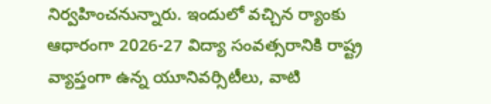నిర్వహించనున్నారు. ఇందులో వచ్చిన ర్యాంకు ఆధారంగా 2026-27 విద్యా సంవత్సరానికి రాష్ట్ర వ్యాప్తంగా ఉన్న యూనివర్సిటీలు, వాటి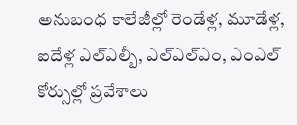అనుబంధ కాలేజీల్లో రెండేళ్ల, మూడేళ్ల, ఐదేళ్ల ఎల్ఎల్బీ, ఎల్ఎల్ఎం, ఎంఎల్ కోర్సుల్లో ప్రవేశాలు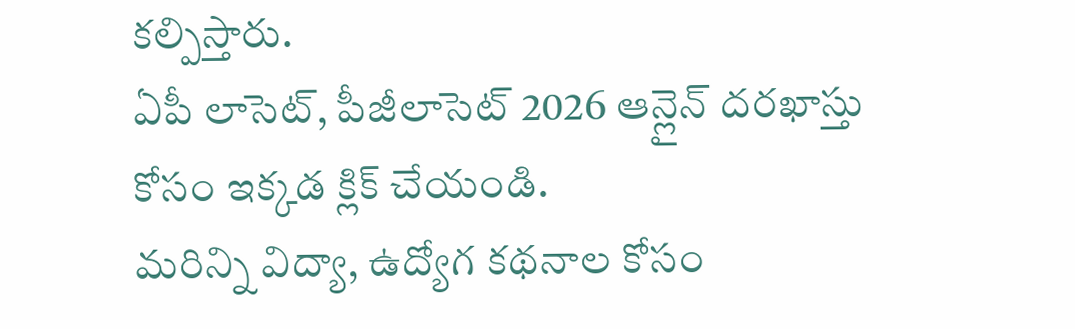కల్పిస్తారు.
ఏపీ లాసెట్, పీజీలాసెట్ 2026 ఆన్లైన్ దరఖాస్తు కోసం ఇక్కడ క్లిక్ చేయండి.
మరిన్ని విద్యా, ఉద్యోగ కథనాల కోసం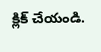క్లిక్ చేయండి.